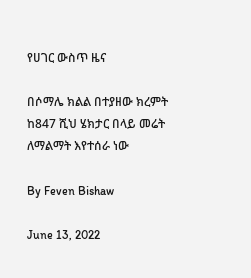የሀገር ውስጥ ዜና

በሶማሌ ክልል በተያዘው ክረምት ከ847 ሺህ ሄክታር በላይ መሬት ለማልማት እየተሰራ ነው

By Feven Bishaw

June 13, 2022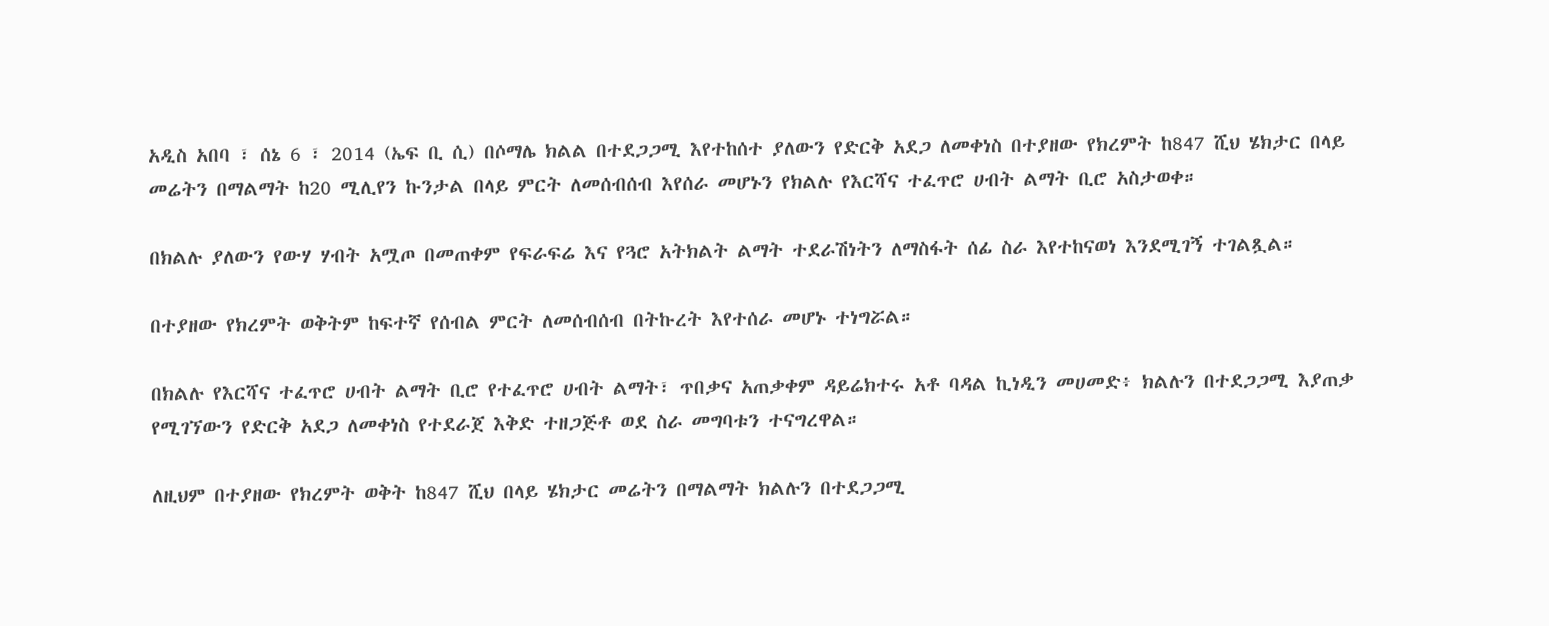አዲስ አበባ ፣ ሰኔ 6 ፣ 2014 (ኤፍ ቢ ሲ) በሶማሌ ክልል በተደጋጋሚ እየተከሰተ ያለውን የድርቅ አደጋ ለመቀነስ በተያዘው የክረምት ከ847 ሺህ ሄክታር በላይ መሬትን በማልማት ከ20 ሚሊየን ኩንታል በላይ ምርት ለመሰብሰብ እየሰራ መሆኑን የክልሉ የእርሻና ተፈጥሮ ሀብት ልማት ቢሮ አስታወቀ።

በክልሉ ያለውን የውሃ ሃብት አሟጦ በመጠቀም የፍራፍሬ እና የጓሮ አትክልት ልማት ተደራሽነትን ለማስፋት ሰፊ ስራ እየተከናወነ እንደሚገኝ ተገልጿል።

በተያዘው የክረምት ወቅትም ከፍተኛ የሰብል ምርት ለመሰብሰብ በትኩረት እየተሰራ መሆኑ ተነግሯል።

በክልሉ የእርሻና ተፈጥሮ ሀብት ልማት ቢሮ የተፈጥሮ ሀብት ልማት፣ ጥበቃና አጠቃቀም ዳይሬክተሩ አቶ ባዳል ኪነዲን መሀመድ፥ ክልሉን በተደጋጋሚ እያጠቃ የሚገኘውን የድርቅ አደጋ ለመቀነስ የተደራጀ እቅድ ተዘጋጅቶ ወደ ስራ መግባቱን ተናግረዋል።

ለዚህም በተያዘው የክረምት ወቅት ከ847 ሺህ በላይ ሄክታር መሬትን በማልማት ክልሉን በተደጋጋሚ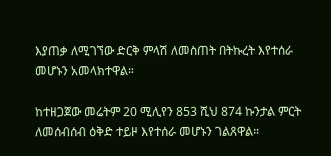እያጠቃ ለሚገኘው ድርቅ ምላሽ ለመስጠት በትኩረት እየተሰራ መሆኑን አመላክተዋል።

ከተዘጋጀው መሬትም 20 ሚሊየን 853 ሺህ 874 ኩንታል ምርት ለመሰብሰብ ዕቅድ ተይዞ እየተሰራ መሆኑን ገልጸዋል።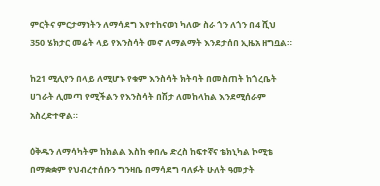ምርትና ምርታማነትን ለማሳደግ እየተከናወነ ካለው ስራ ጎን ለጎን በ4 ሺህ 350 ሄክታር መሬት ላይ የእንስሳት መኖ ለማልማት እንደታሰበ ኢዜአ ዘግቧል።

ከ21 ሚሊየን በላይ ለሚሆኑ የቁም እንስሳት ክትባት በመስጠት ከጎረቤት ሀገራት ሊመጣ የሚችልን የእንስሳት በሽታ ለመከላከል እንደሚሰራም አስረድተዋል።

ዕቅዱን ለማሳካትም ከክልል እስከ ቀበሌ ድረስ ከፍተኛና ቴክኒካል ኮሚቴ በማቋቋም የህብረተሰቡን ግንዛቤ በማሳደግ ባለፉት ሁለት ዓመታት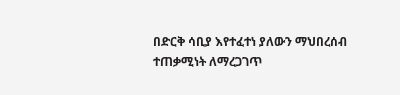በድርቅ ሳቢያ እየተፈተነ ያለውን ማህበረሰብ ተጠቃሚነት ለማረጋገጥ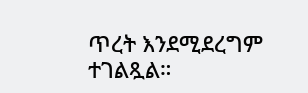ጥረት እንደሚደረግም ተገልጿል።